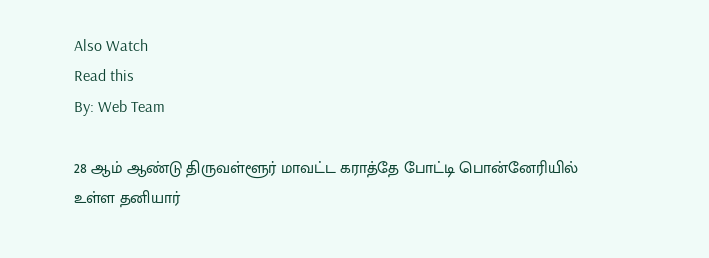Also Watch
Read this
By: Web Team

28 ஆம் ஆண்டு திருவள்ளூர் மாவட்ட கராத்தே போட்டி பொன்னேரியில் உள்ள தனியார்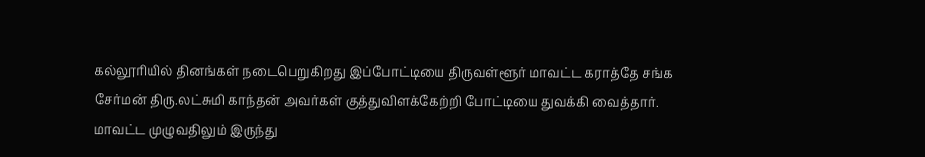கல்லூரியில் தினங்கள் நடைபெறுகிறது இப்போட்டியை திருவள்ளூர் மாவட்ட கராத்தே சங்க சேர்மன் திரு.லட்சுமி காந்தன் அவர்கள் குத்துவிளக்கேற்றி போட்டியை துவக்கி வைத்தார்.
மாவட்ட முழுவதிலும் இருந்து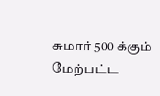சுமார் 500 க்கும் மேற்பட்ட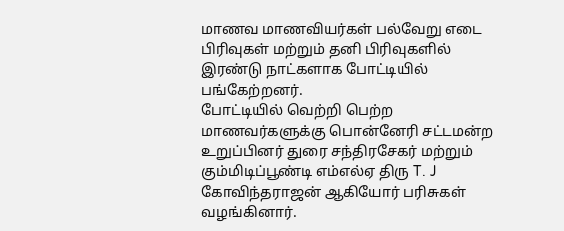மாணவ மாணவியர்கள் பல்வேறு எடை பிரிவுகள் மற்றும் தனி பிரிவுகளில் இரண்டு நாட்களாக போட்டியில் பங்கேற்றனர்.
போட்டியில் வெற்றி பெற்ற மாணவர்களுக்கு பொன்னேரி சட்டமன்ற உறுப்பினர் துரை சந்திரசேகர் மற்றும் கும்மிடிப்பூண்டி எம்எல்ஏ திரு T. J கோவிந்தராஜன் ஆகியோர் பரிசுகள் வழங்கினார்.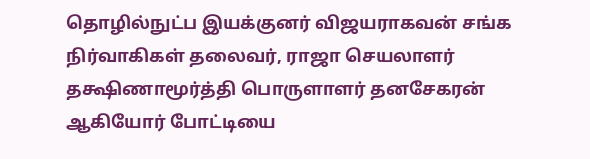தொழில்நுட்ப இயக்குனர் விஜயராகவன் சங்க நிர்வாகிகள் தலைவர், ராஜா செயலாளர் தக்ஷிணாமூர்த்தி பொருளாளர் தனசேகரன் ஆகியோர் போட்டியை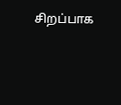சிறப்பாக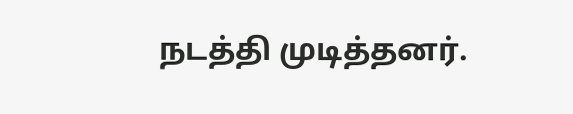நடத்தி முடித்தனர்.